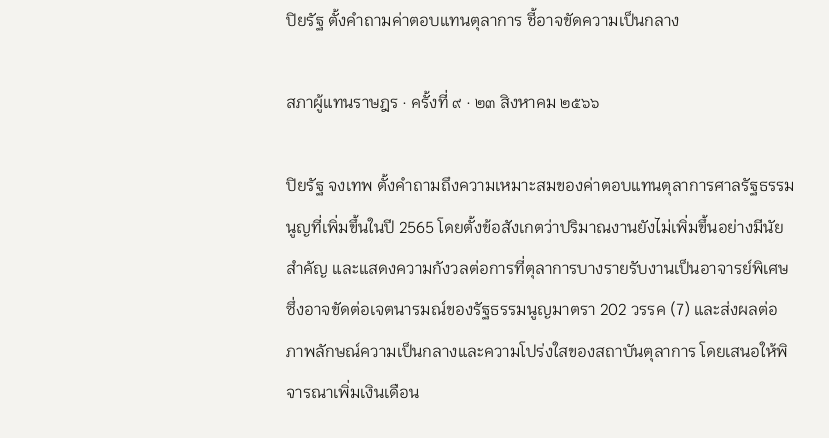ปิยรัฐ ตั้งคำถามค่าตอบแทนตุลาการ ชี้อาจขัดความเป็นกลาง

สภาผู้แทนราษฎร · ครั้งที่ ๙ · ๒๓ สิงหาคม ๒๕๖๖

ปิยรัฐ จงเทพ ตั้งคำถามถึงความเหมาะสมของค่าตอบแทนตุลาการศาลรัฐธรรมนูญที่เพิ่มขึ้นในปี 2565 โดยตั้งข้อสังเกตว่าปริมาณงานยังไม่เพิ่มขึ้นอย่างมีนัยสำคัญ และแสดงความกังวลต่อการที่ตุลาการบางรายรับงานเป็นอาจารย์พิเศษ ซึ่งอาจขัดต่อเจตนารมณ์ของรัฐธรรมนูญมาตรา 202 วรรค (7) และส่งผลต่อภาพลักษณ์ความเป็นกลางและความโปร่งใสของสถาบันตุลาการ โดยเสนอให้พิจารณาเพิ่มเงินเดือน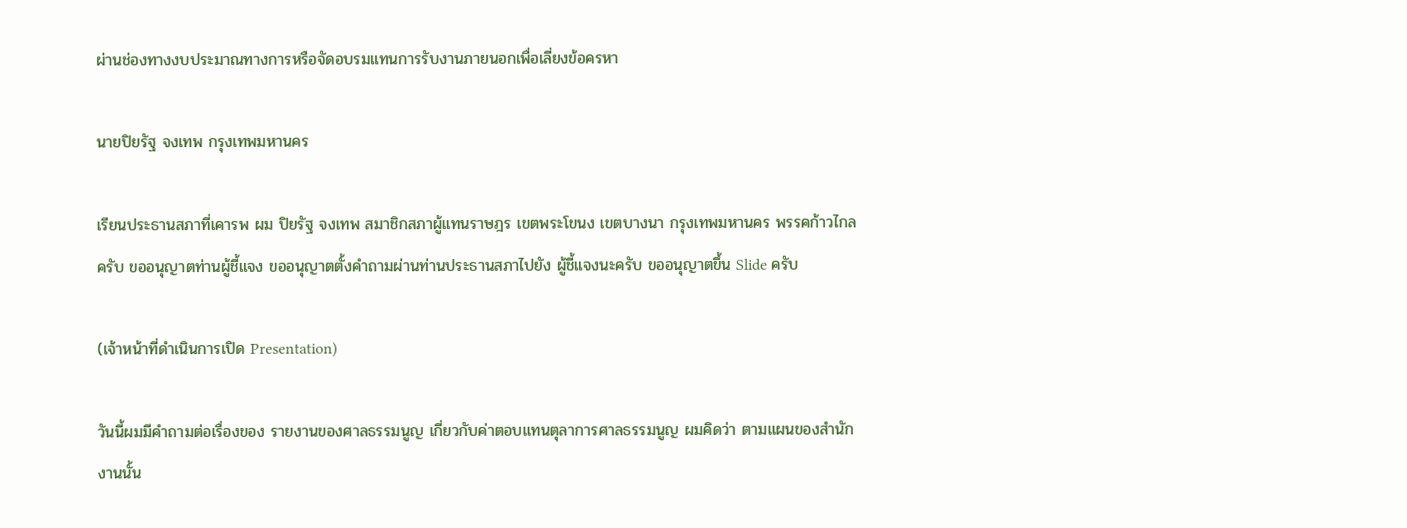ผ่านช่องทางงบประมาณทางการหรือจัดอบรมแทนการรับงานภายนอกเพื่อเลี่ยงข้อครหา

นายปิยรัฐ จงเทพ กรุงเทพมหานคร

เรียนประธานสภาที่เคารพ ผม ปิยรัฐ จงเทพ สมาชิกสภาผู้แทนราษฎร เขตพระโขนง เขตบางนา กรุงเทพมหานคร พรรคก้าวไกลครับ ขออนุญาตท่านผู้ชี้แจง ขออนุญาตตั้งคำถามผ่านท่านประธานสภาไปยัง ผู้ชี้แจงนะครับ ขออนุญาตขึ้น Slide ครับ

(เจ้าหน้าที่ดำเนินการเปิด Presentation)

วันนี้ผมมีคำถามต่อเรื่องของ รายงานของศาลธรรมนูญ เกี่ยวกับค่าตอบแทนตุลาการศาลธรรมนูญ ผมคิดว่า ตามแผนของสำนักงานนั้น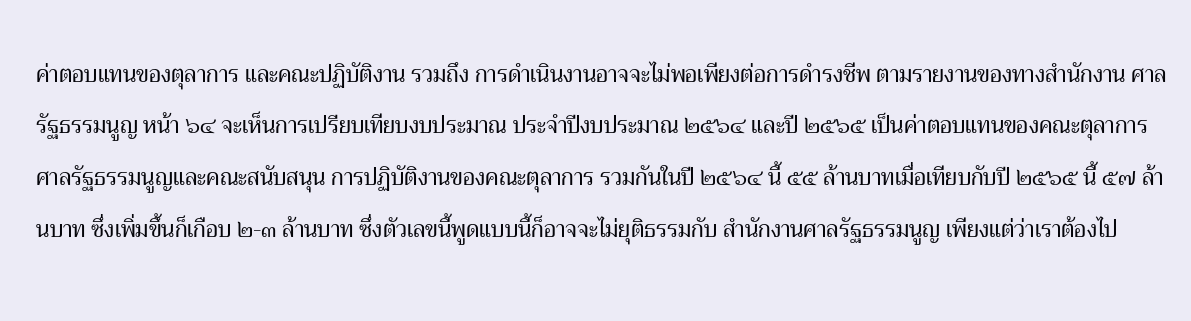ค่าตอบแทนของตุลาการ และคณะปฏิบัติงาน รวมถึง การดำเนินงานอาจจะไม่พอเพียงต่อการดำรงชีพ ตามรายงานของทางสำนักงาน ศาลรัฐธรรมนูญ หน้า ๖๔ จะเห็นการเปรียบเทียบงบประมาณ ประจำปีงบประมาณ ๒๕๖๔ และปี ๒๕๖๕ เป็นค่าตอบแทนของคณะตุลาการศาลรัฐธรรมนูญและคณะสนับสนุน การปฏิบัติงานของคณะตุลาการ รวมกันในปี ๒๕๖๔ นี้ ๕๕ ล้านบาทเมื่อเทียบกับปี ๒๕๖๕ นี้ ๕๗ ล้านบาท ซึ่งเพิ่มขึ้นก็เกือบ ๒-๓ ล้านบาท ซึ่งตัวเลขนี้พูดแบบนี้ก็อาจจะไม่ยุติธรรมกับ สำนักงานศาลรัฐธรรมนูญ เพียงแต่ว่าเราต้องไป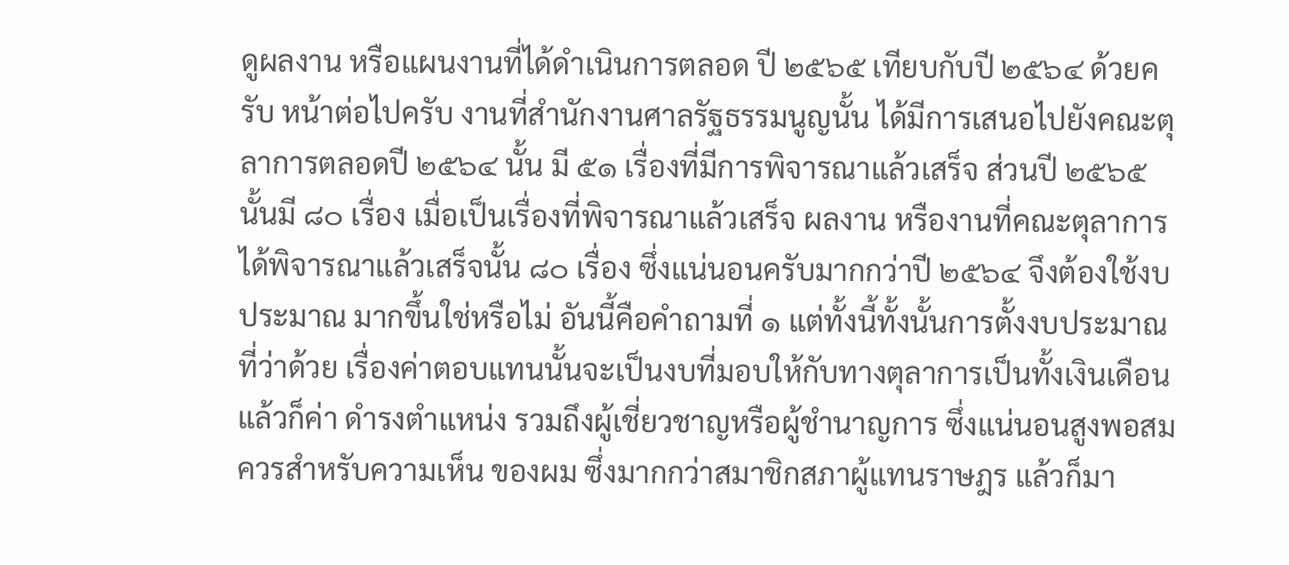ดูผลงาน หรือแผนงานที่ได้ดำเนินการตลอด ปี ๒๕๖๕ เทียบกับปี ๒๕๖๔ ด้วยครับ หน้าต่อไปครับ งานที่สำนักงานศาลรัฐธรรมนูญนั้น ได้มีการเสนอไปยังคณะตุลาการตลอดปี ๒๕๖๔ นั้น มี ๕๑ เรื่องที่มีการพิจารณาแล้วเสร็จ ส่วนปี ๒๕๖๕ นั้นมี ๘๐ เรื่อง เมื่อเป็นเรื่องที่พิจารณาแล้วเสร็จ ผลงาน หรืองานที่คณะตุลาการ ได้พิจารณาแล้วเสร็จนั้น ๘๐ เรื่อง ซึ่งแน่นอนครับมากกว่าปี ๒๕๖๔ จึงต้องใช้งบประมาณ มากขึ้นใช่หรือไม่ อันนี้คือคำถามที่ ๑ แต่ทั้งนี้ทั้งนั้นการตั้งงบประมาณที่ว่าด้วย เรื่องค่าตอบแทนนั้นจะเป็นงบที่มอบให้กับทางตุลาการเป็นทั้งเงินเดือน แล้วก็ค่า ดำรงตำแหน่ง รวมถึงผู้เชี่ยวชาญหรือผู้ชำนาญการ ซึ่งแน่นอนสูงพอสมควรสำหรับความเห็น ของผม ซึ่งมากกว่าสมาชิกสภาผู้แทนราษฎร แล้วก็มา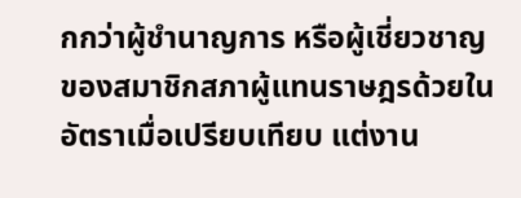กกว่าผู้ชำนาญการ หรือผู้เชี่ยวชาญ ของสมาชิกสภาผู้แทนราษฎรด้วยในอัตราเมื่อเปรียบเทียบ แต่งาน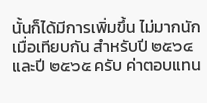นั้นก็ได้มีการเพิ่มขึ้น ไม่มากนักเมื่อเทียบกัน สำหรับปี ๒๕๖๔ และปี ๒๕๖๕ ครับ ค่าตอบแทน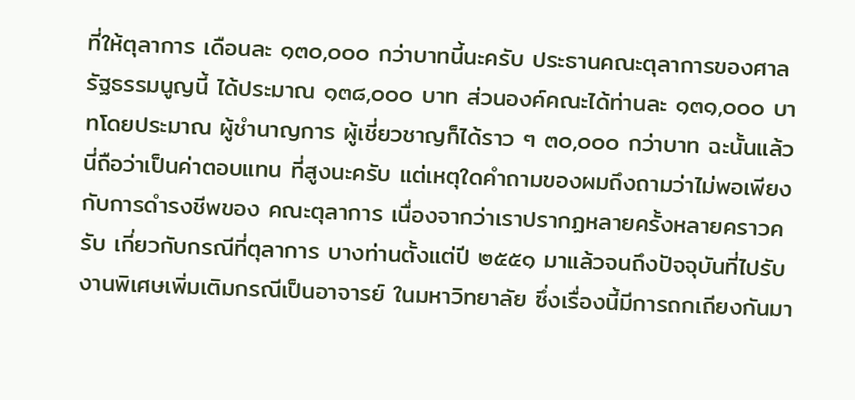ที่ให้ตุลาการ เดือนละ ๑๓๐,๐๐๐ กว่าบาทนี้นะครับ ประธานคณะตุลาการของศาลรัฐธรรมนูญนี้ ได้ประมาณ ๑๓๘,๐๐๐ บาท ส่วนองค์คณะได้ท่านละ ๑๓๑,๐๐๐ บาทโดยประมาณ ผู้ชำนาญการ ผู้เชี่ยวชาญก็ได้ราว ๆ ๓๐,๐๐๐ กว่าบาท ฉะนั้นแล้วนี่ถือว่าเป็นค่าตอบแทน ที่สูงนะครับ แต่เหตุใดคำถามของผมถึงถามว่าไม่พอเพียงกับการดำรงชีพของ คณะตุลาการ เนื่องจากว่าเราปรากฏหลายครั้งหลายคราวครับ เกี่ยวกับกรณีที่ตุลาการ บางท่านตั้งแต่ปี ๒๕๕๑ มาแล้วจนถึงปัจจุบันที่ไปรับงานพิเศษเพิ่มเติมกรณีเป็นอาจารย์ ในมหาวิทยาลัย ซึ่งเรื่องนี้มีการถกเถียงกันมา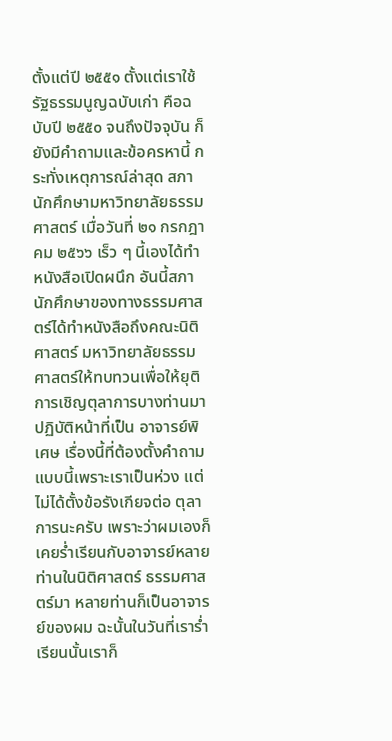ตั้งแต่ปี ๒๕๕๑ ตั้งแต่เราใช้รัฐธรรมนูญฉบับเก่า คือฉบับปี ๒๕๕๐ จนถึงปัจจุบัน ก็ยังมีคำถามและข้อครหานี้ กระทั่งเหตุการณ์ล่าสุด สภานักศึกษามหาวิทยาลัยธรรมศาสตร์ เมื่อวันที่ ๒๑ กรกฎาคม ๒๕๖๖ เร็ว ๆ นี้เองได้ทำ หนังสือเปิดผนึก อันนี้สภานักศึกษาของทางธรรมศาสตร์ได้ทำหนังสือถึงคณะนิติศาสตร์ มหาวิทยาลัยธรรมศาสตร์ให้ทบทวนเพื่อให้ยุติการเชิญตุลาการบางท่านมาปฏิบัติหน้าที่เป็น อาจารย์พิเศษ เรื่องนี้ที่ต้องตั้งคำถามแบบนี้เพราะเราเป็นห่วง แต่ไม่ได้ตั้งข้อรังเกียจต่อ ตุลาการนะครับ เพราะว่าผมเองก็เคยร่ำเรียนกับอาจารย์หลายท่านในนิติศาสตร์ ธรรมศาสตร์มา หลายท่านก็เป็นอาจารย์ของผม ฉะนั้นในวันที่เราร่ำเรียนนั้นเราก็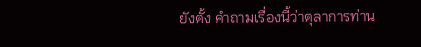ยังตั้ง คำถามเรื่องนี้ว่าตุลาการท่าน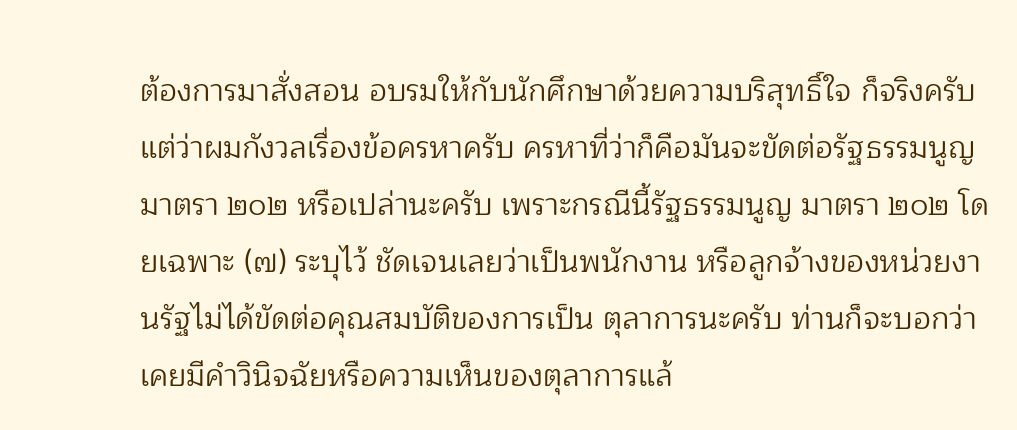ต้องการมาสั่งสอน อบรมให้กับนักศึกษาด้วยความบริสุทธิ์ใจ ก็จริงครับ แต่ว่าผมกังวลเรื่องข้อครหาครับ ครหาที่ว่าก็คือมันจะขัดต่อรัฐธรรมนูญ มาตรา ๒๐๒ หรือเปล่านะครับ เพราะกรณีนี้รัฐธรรมนูญ มาตรา ๒๐๒ โดยเฉพาะ (๗) ระบุไว้ ชัดเจนเลยว่าเป็นพนักงาน หรือลูกจ้างของหน่วยงานรัฐไม่ได้ขัดต่อคุณสมบัติของการเป็น ตุลาการนะครับ ท่านก็จะบอกว่าเคยมีคำวินิจฉัยหรือความเห็นของตุลาการแล้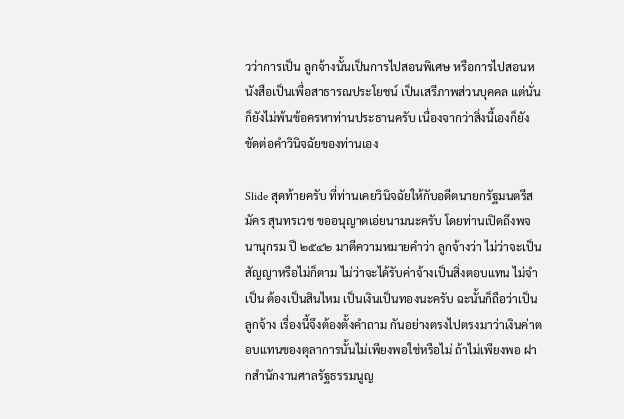วว่าการเป็น ลูกจ้างนั้นเป็นการไปสอนพิเศษ หรือการไปสอนหนังสือเป็นเพื่อสาธารณประโยชน์ เป็นเสรีภาพส่วนบุคคล แต่นั่นก็ยังไม่พ้นข้อครหาท่านประธานครับ เนื่องจากว่าสิ่งนี้เองก็ยัง ขัดต่อคำวินิจฉัยของท่านเอง

Slide สุดท้ายครับ ที่ท่านเคยวินิจฉัยให้กับอดีตนายกรัฐมนตรีสมัคร สุนทรเวช ขออนุญาตเอ่ยนามนะครับ โดยท่านเปิดถึงพจนานุกรม ปี ๒๕๔๒ มาตีความหมายคำว่า ลูกจ้างว่า ไม่ว่าจะเป็นสัญญาหรือไม่ก็ตาม ไม่ว่าจะได้รับค่าจ้างเป็นสิ่งตอบแทน ไม่จำเป็น ต้องเป็นสินไหม เป็นเงินเป็นทองนะครับ ฉะนั้นก็ถือว่าเป็นลูกจ้าง เรื่องนี้จึงต้องตั้งคำถาม กันอย่างตรงไปตรงมาว่าเงินค่าตอบแทนของตุลาการนั้นไม่เพียงพอใช่หรือไม่ ถ้าไม่เพียงพอ ฝากสำนักงานศาลรัฐธรรมนูญ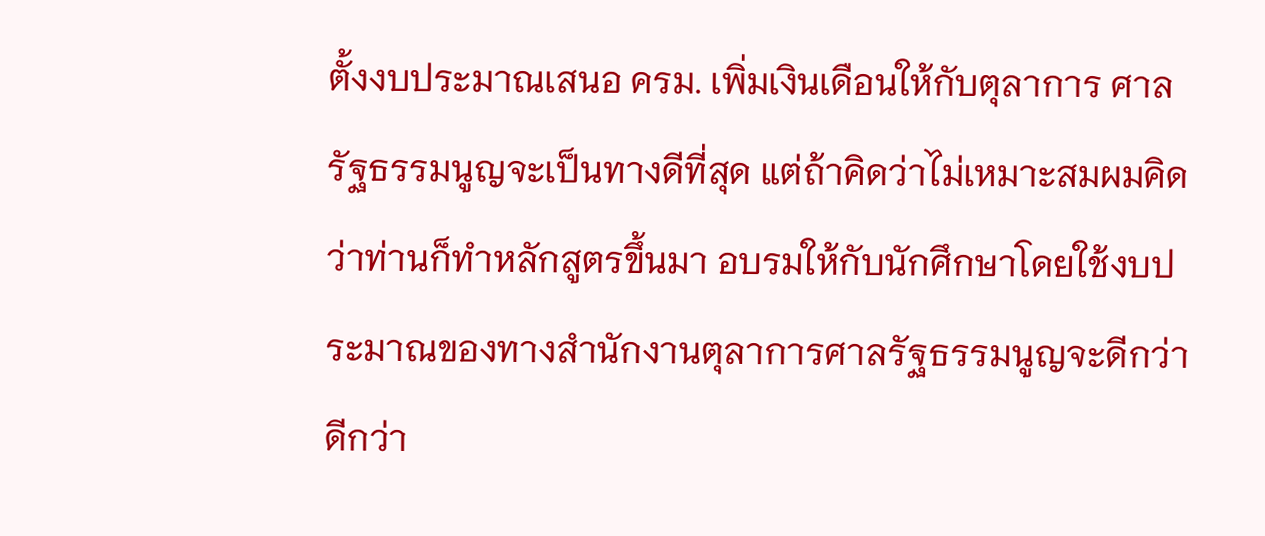ตั้งงบประมาณเสนอ ครม. เพิ่มเงินเดือนให้กับตุลาการ ศาลรัฐธรรมนูญจะเป็นทางดีที่สุด แต่ถ้าคิดว่าไม่เหมาะสมผมคิดว่าท่านก็ทำหลักสูตรขึ้นมา อบรมให้กับนักศึกษาโดยใช้งบประมาณของทางสำนักงานตุลาการศาลรัฐธรรมนูญจะดีกว่า ดีกว่า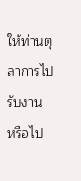ให้ท่านตุลาการไปรับงาน หรือไป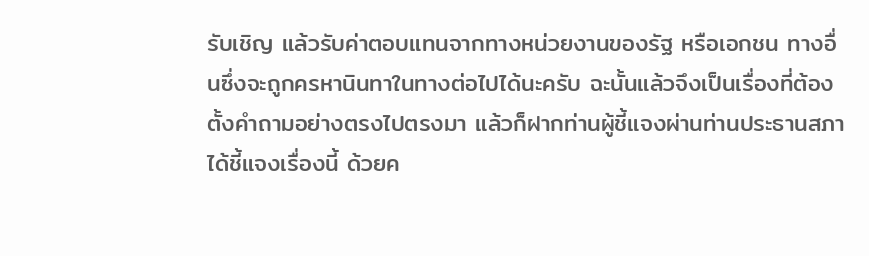รับเชิญ แล้วรับค่าตอบแทนจากทางหน่วยงานของรัฐ หรือเอกชน ทางอื่นซึ่งจะถูกครหานินทาในทางต่อไปได้นะครับ ฉะนั้นแล้วจึงเป็นเรื่องที่ต้อง ตั้งคำถามอย่างตรงไปตรงมา แล้วก็ฝากท่านผู้ชี้แจงผ่านท่านประธานสภาได้ชี้แจงเรื่องนี้ ด้วยค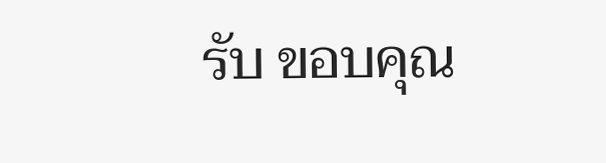รับ ขอบคุณ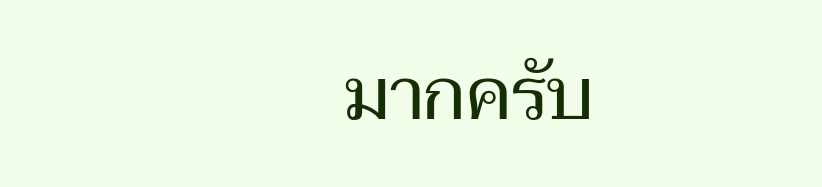มากครับ